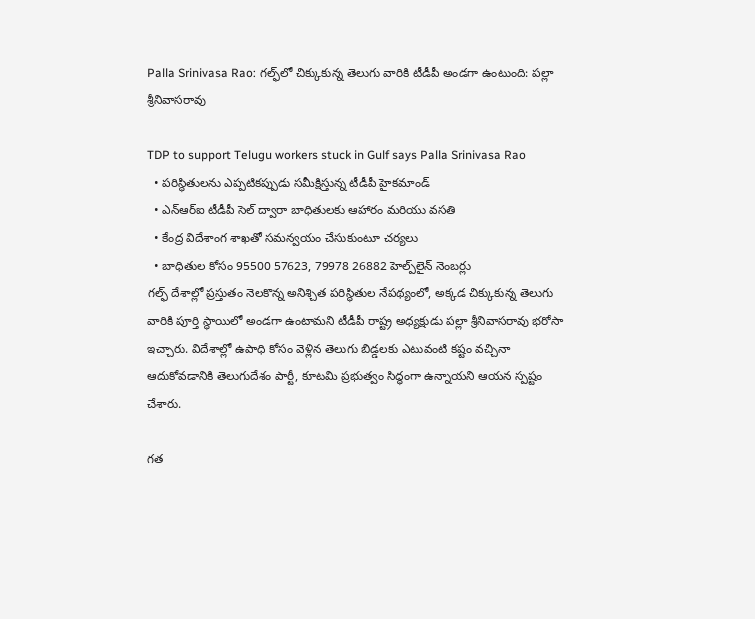Palla Srinivasa Rao: గల్ఫ్‌లో చిక్కుకున్న తెలుగు వారికి టీడీపీ అండగా ఉంటుంది: పల్లా శ్రీనివాసరావు

TDP to support Telugu workers stuck in Gulf says Palla Srinivasa Rao
  • పరిస్థితులను ఎప్పటికప్పుడు సమీక్షిస్తున్న టీడీపీ హైకమాండ్
  • ఎన్ఆర్ఐ టీడీపీ సెల్ ద్వారా బాధితులకు ఆహారం మరియు వసతి
  • కేంద్ర విదేశాంగ శాఖతో సమన్వయం చేసుకుంటూ చర్యలు
  • బాధితుల కోసం 95500 57623, 79978 26882 హెల్ప్‌లైన్ నెంబర్లు
గల్ఫ్ దేశాల్లో ప్రస్తుతం నెలకొన్న అనిశ్చిత పరిస్థితుల నేపథ్యంలో, అక్కడ చిక్కుకున్న తెలుగు వారికి పూర్తి స్థాయిలో అండగా ఉంటామని టీడీపీ రాష్ట్ర అధ్యక్షుడు పల్లా శ్రీనివాసరావు భరోసా ఇచ్చారు. విదేశాల్లో ఉపాధి కోసం వెళ్లిన తెలుగు బిడ్డలకు ఎటువంటి కష్టం వచ్చినా ఆదుకోవడానికి తెలుగుదేశం పార్టీ, కూటమి ప్రభుత్వం సిద్ధంగా ఉన్నాయని ఆయన స్పష్టం చేశారు.

గత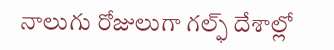నాలుగు రోజులుగా గల్ఫ్ దేశాల్లో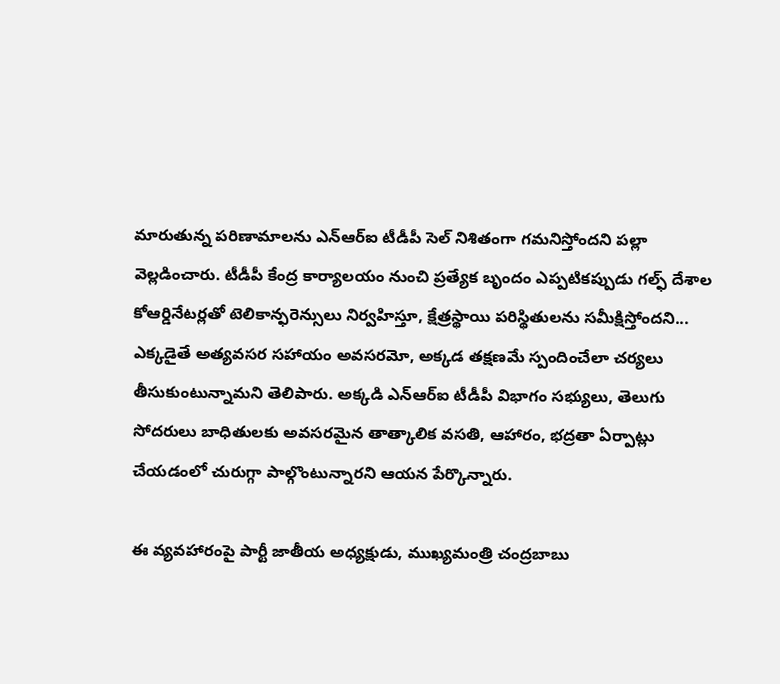మారుతున్న పరిణామాలను ఎన్ఆర్ఐ టీడీపీ సెల్ నిశితంగా గమనిస్తోందని పల్లా వెల్లడించారు. టీడీపీ కేంద్ర కార్యాలయం నుంచి ప్రత్యేక బృందం ఎప్పటికప్పుడు గల్ఫ్ దేశాల కోఆర్డినేటర్లతో టెలికాన్ఫరెన్సులు నిర్వహిస్తూ, క్షేత్రస్థాయి పరిస్థితులను సమీక్షిస్తోందని... ఎక్కడైతే అత్యవసర సహాయం అవసరమో, అక్కడ తక్షణమే స్పందించేలా చర్యలు తీసుకుంటున్నామని తెలిపారు. అక్కడి ఎన్ఆర్ఐ టీడీపీ విభాగం సభ్యులు, తెలుగు సోదరులు బాధితులకు అవసరమైన తాత్కాలిక వసతి, ఆహారం, భద్రతా ఏర్పాట్లు చేయడంలో చురుగ్గా పాల్గొంటున్నారని ఆయన పేర్కొన్నారు.

ఈ వ్యవహారంపై పార్టీ జాతీయ అధ్యక్షుడు, ముఖ్యమంత్రి చంద్రబాబు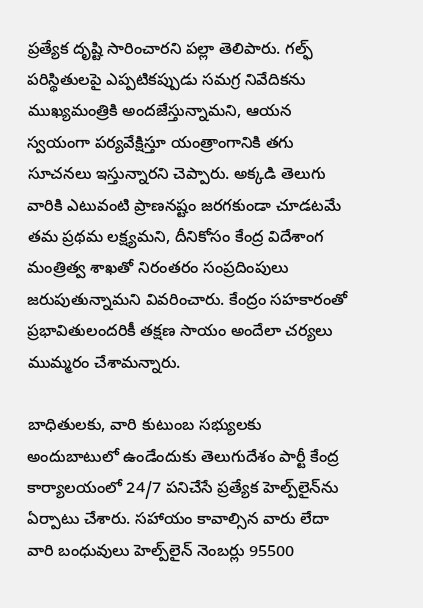ప్రత్యేక దృష్టి సారించారని పల్లా తెలిపారు. గల్ఫ్ పరిస్థితులపై ఎప్పటికప్పుడు సమగ్ర నివేదికను ముఖ్యమంత్రికి అందజేస్తున్నామని, ఆయన స్వయంగా పర్యవేక్షిస్తూ యంత్రాంగానికి తగు సూచనలు ఇస్తున్నారని చెప్పారు. అక్కడి తెలుగు వారికి ఎటువంటి ప్రాణనష్టం జరగకుండా చూడటమే తమ ప్రథమ లక్ష్యమని, దీనికోసం కేంద్ర విదేశాంగ మంత్రిత్వ శాఖతో నిరంతరం సంప్రదింపులు జరుపుతున్నామని వివరించారు. కేంద్రం సహకారంతో ప్రభావితులందరికీ తక్షణ సాయం అందేలా చర్యలు ముమ్మరం చేశామన్నారు.

బాధితులకు, వారి కుటుంబ సభ్యులకు అందుబాటులో ఉండేందుకు తెలుగుదేశం పార్టీ కేంద్ర కార్యాలయంలో 24/7 పనిచేసే ప్రత్యేక హెల్ప్‌లైన్‌ను ఏర్పాటు చేశారు. సహాయం కావాల్సిన వారు లేదా వారి బంధువులు హెల్ప్‌లైన్ నెంబర్లు 95500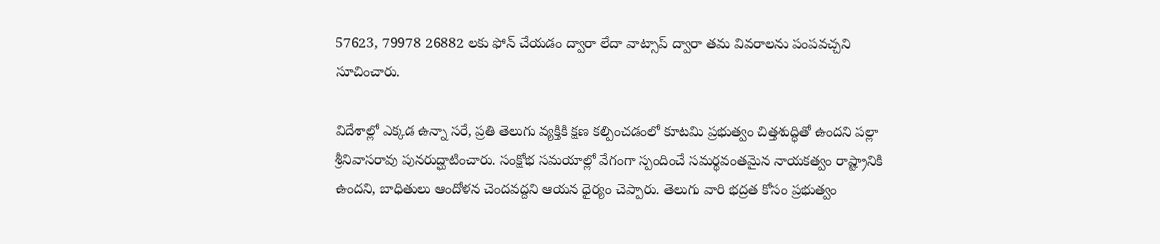57623, 79978 26882 లకు ఫోన్ చేయడం ద్వారా లేదా వాట్సాప్ ద్వారా తమ వివరాలను పంపవచ్చని సూచించారు.

విదేశాల్లో ఎక్కడ ఉన్నా సరే, ప్రతి తెలుగు వ్యక్తికి క్షణ కల్పించడంలో కూటమి ప్రభుత్వం చిత్తశుద్ధితో ఉందని పల్లా శ్రీనివాసరావు పునరుద్ఘాటించారు. సంక్షోభ సమయాల్లో వేగంగా స్పందించే సమర్థవంతమైన నాయకత్వం రాష్ట్రానికి ఉందని, బాధితులు ఆందోళన చెందవద్దని ఆయన ధైర్యం చెప్పారు. తెలుగు వారి భద్రత కోసం ప్రభుత్వం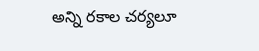అన్ని రకాల చర్యలూ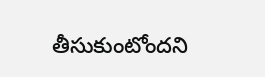తీసుకుంటోందని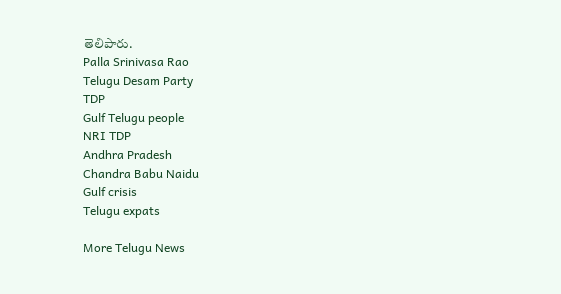తెలిపారు.
Palla Srinivasa Rao
Telugu Desam Party
TDP
Gulf Telugu people
NRI TDP
Andhra Pradesh
Chandra Babu Naidu
Gulf crisis
Telugu expats

More Telugu News